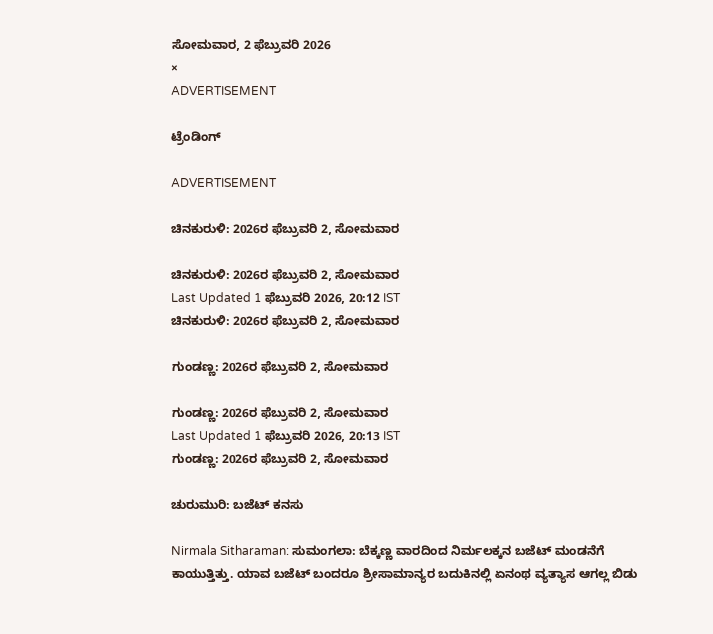ಸೋಮವಾರ, 2 ಫೆಬ್ರುವರಿ 2026
×
ADVERTISEMENT

ಟ್ರೆಂಡಿಂಗ್

ADVERTISEMENT

ಚಿನಕುರುಳಿ: 2026ರ ಫೆಬ್ರುವರಿ 2, ಸೋಮವಾರ

ಚಿನಕುರುಳಿ: 2026ರ ಫೆಬ್ರುವರಿ 2, ಸೋಮವಾರ
Last Updated 1 ಫೆಬ್ರುವರಿ 2026, 20:12 IST
ಚಿನಕುರುಳಿ: 2026ರ ಫೆಬ್ರುವರಿ 2, ಸೋಮವಾರ

ಗುಂಡಣ್ಣ: 2026ರ ಫೆಬ್ರುವರಿ 2, ಸೋಮವಾರ

ಗುಂಡಣ್ಣ: 2026ರ ಫೆಬ್ರುವರಿ 2, ಸೋಮವಾರ
Last Updated 1 ಫೆಬ್ರುವರಿ 2026, 20:13 IST
ಗುಂಡಣ್ಣ: 2026ರ ಫೆಬ್ರುವರಿ 2, ಸೋಮವಾರ

ಚುರುಮುರಿ: ಬಜೆಟ್‌ ಕನಸು

Nirmala Sitharaman: ಸುಮಂಗಲಾ: ಬೆಕ್ಕಣ್ಣ ವಾರದಿಂದ ನಿರ್ಮಲಕ್ಕನ ಬಜೆಟ್‌ ಮಂಡನೆಗೆ ಕಾಯುತ್ತಿತ್ತು. ಯಾವ ಬಜೆಟ್‌ ಬಂದರೂ ಶ್ರೀಸಾಮಾನ್ಯರ ಬದುಕಿನಲ್ಲಿ ಏನಂಥ ವ್ಯತ್ಯಾಸ ಆಗಲ್ಲ ಬಿಡು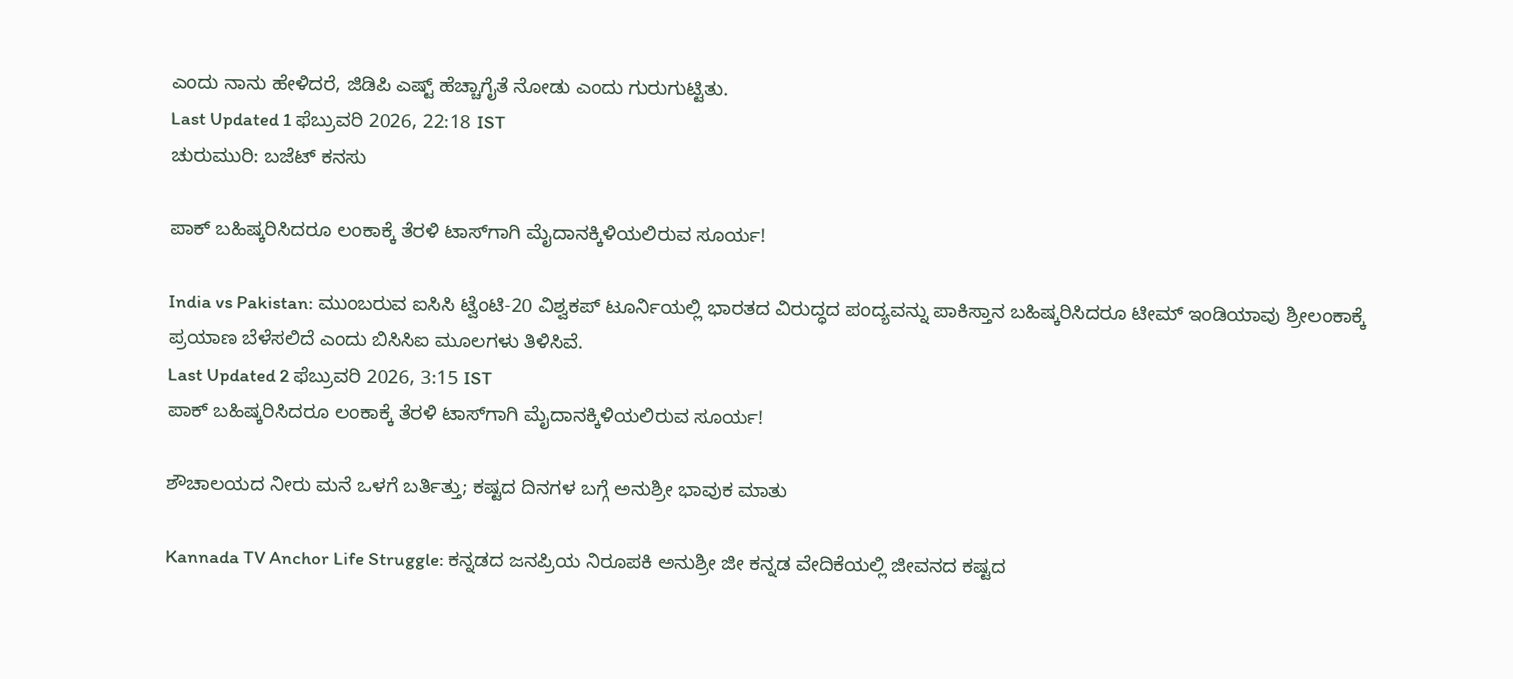ಎಂದು ನಾನು ಹೇಳಿದರೆ, ಜಿಡಿಪಿ ಎಷ್ಟ್‌ ಹೆಚ್ಚಾಗೈತೆ ನೋಡು ಎಂದು ಗುರುಗುಟ್ಟಿತು.
Last Updated 1 ಫೆಬ್ರುವರಿ 2026, 22:18 IST
ಚುರುಮುರಿ: ಬಜೆಟ್‌ ಕನಸು

ಪಾಕ್ ಬಹಿಷ್ಕರಿಸಿದರೂ ಲಂಕಾಕ್ಕೆ ತೆರಳಿ ಟಾಸ್‌ಗಾಗಿ ಮೈದಾನಕ್ಕಿಳಿಯಲಿರುವ ಸೂರ್ಯ!

India vs Pakistan: ಮುಂಬರುವ ಐಸಿಸಿ ಟ್ವೆಂಟಿ-20 ವಿಶ್ವಕಪ್ ಟೂರ್ನಿಯಲ್ಲಿ ಭಾರತದ ವಿರುದ್ಧದ ಪಂದ್ಯವನ್ನು ಪಾಕಿಸ್ತಾನ ಬಹಿಷ್ಕರಿಸಿದರೂ ಟೀಮ್ ಇಂಡಿಯಾವು ಶ್ರೀಲಂಕಾಕ್ಕೆ ಪ್ರಯಾಣ ಬೆಳೆಸಲಿದೆ ಎಂದು ಬಿಸಿಸಿಐ ಮೂಲಗಳು ತಿಳಿಸಿವೆ.
Last Updated 2 ಫೆಬ್ರುವರಿ 2026, 3:15 IST
ಪಾಕ್ ಬಹಿಷ್ಕರಿಸಿದರೂ ಲಂಕಾಕ್ಕೆ ತೆರಳಿ ಟಾಸ್‌ಗಾಗಿ ಮೈದಾನಕ್ಕಿಳಿಯಲಿರುವ ಸೂರ್ಯ!

ಶೌಚಾಲಯದ ನೀರು ಮನೆ ಒಳಗೆ ಬರ್ತಿತ್ತು; ಕಷ್ಟದ ದಿನಗಳ ಬಗ್ಗೆ ಅನುಶ್ರೀ ಭಾವುಕ ಮಾತು

Kannada TV Anchor Life Struggle: ಕನ್ನಡದ ಜನಪ್ರಿಯ ನಿರೂಪಕಿ ಅನುಶ್ರೀ ಜೀ ಕನ್ನಡ ವೇದಿಕೆಯಲ್ಲಿ ಜೀವನದ ಕಷ್ಟದ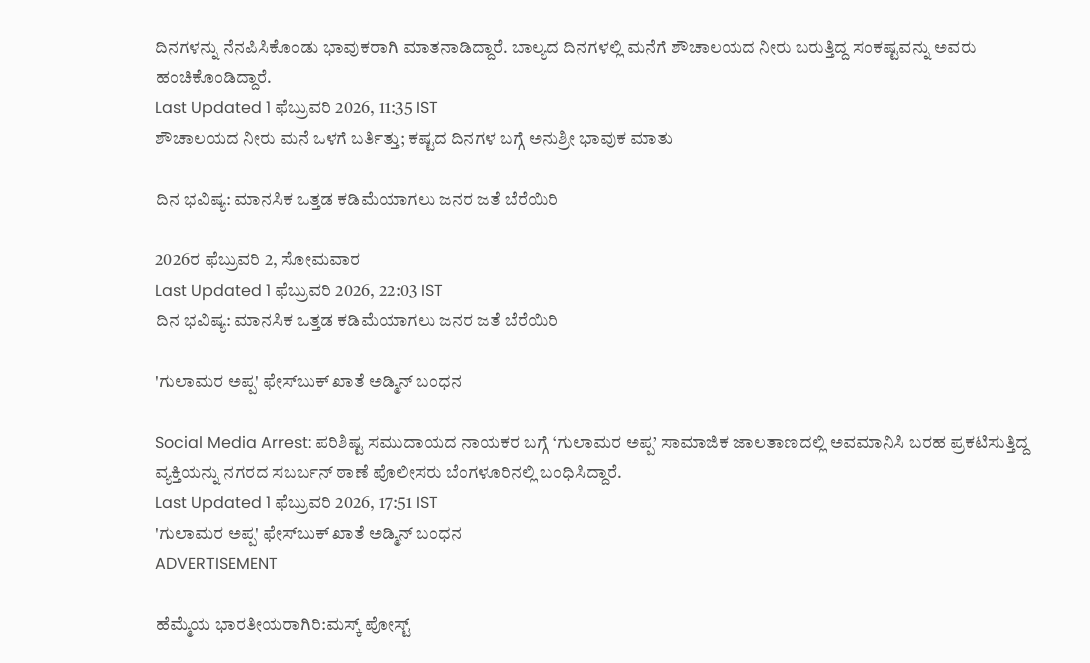ದಿನಗಳನ್ನು ನೆನಪಿಸಿಕೊಂಡು ಭಾವುಕರಾಗಿ ಮಾತನಾಡಿದ್ದಾರೆ. ಬಾಲ್ಯದ ದಿನಗಳಲ್ಲಿ ಮನೆಗೆ ಶೌಚಾಲಯದ ನೀರು ಬರುತ್ತಿದ್ದ ಸಂಕಷ್ಟವನ್ನು ಅವರು ಹಂಚಿಕೊಂಡಿದ್ದಾರೆ.
Last Updated 1 ಫೆಬ್ರುವರಿ 2026, 11:35 IST
ಶೌಚಾಲಯದ ನೀರು ಮನೆ ಒಳಗೆ ಬರ್ತಿತ್ತು; ಕಷ್ಟದ ದಿನಗಳ ಬಗ್ಗೆ ಅನುಶ್ರೀ ಭಾವುಕ ಮಾತು

ದಿನ ಭವಿಷ್ಯ: ಮಾನಸಿಕ ಒತ್ತಡ ಕಡಿಮೆಯಾಗಲು ಜನರ ಜತೆ ಬೆರೆಯಿರಿ

2026ರ ಫೆಬ್ರುವರಿ 2, ಸೋಮವಾರ
Last Updated 1 ಫೆಬ್ರುವರಿ 2026, 22:03 IST
ದಿನ ಭವಿಷ್ಯ: ಮಾನಸಿಕ ಒತ್ತಡ ಕಡಿಮೆಯಾಗಲು ಜನರ ಜತೆ ಬೆರೆಯಿರಿ

'ಗುಲಾಮರ ಅಪ್ಪ' ಫೇಸ್‌ಬುಕ್‌ ಖಾತೆ ಅಡ್ಮಿನ್ ಬಂಧನ

Social Media Arrest: ಪರಿಶಿಷ್ಟ ಸಮುದಾಯದ ನಾಯಕರ ಬಗ್ಗೆ ‘ಗುಲಾಮರ ಅಪ್ಪ’ ಸಾಮಾಜಿಕ ಜಾಲತಾಣದಲ್ಲಿ ಅವಮಾನಿಸಿ ಬರಹ ಪ್ರಕಟಿಸುತ್ತಿದ್ದ ವ್ಯಕ್ತಿಯನ್ನು ನಗರದ ಸಬರ್ಬನ್‌ ಠಾಣೆ ಪೊಲೀಸರು ಬೆಂಗಳೂರಿನಲ್ಲಿ ಬಂಧಿಸಿದ್ದಾರೆ.
Last Updated 1 ಫೆಬ್ರುವರಿ 2026, 17:51 IST
'ಗುಲಾಮರ ಅಪ್ಪ' ಫೇಸ್‌ಬುಕ್‌ ಖಾತೆ ಅಡ್ಮಿನ್ ಬಂಧನ
ADVERTISEMENT

ಹೆಮ್ಮೆಯ ಭಾರತೀಯರಾಗಿರಿ:ಮಸ್ಕ್ ಪೋಸ್ಟ್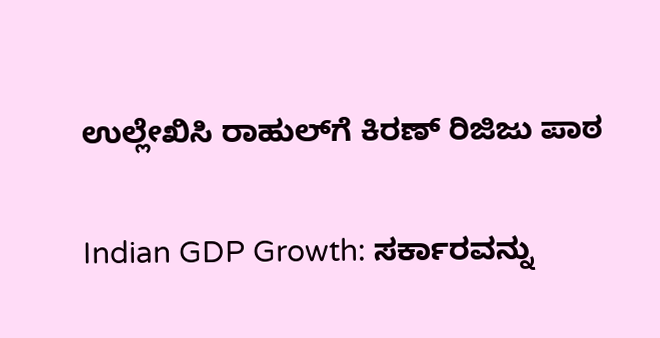ಉಲ್ಲೇಖಿಸಿ ರಾಹುಲ್‌ಗೆ ಕಿರಣ್ ರಿಜಿಜು ಪಾಠ

Indian GDP Growth: ಸರ್ಕಾರವನ್ನು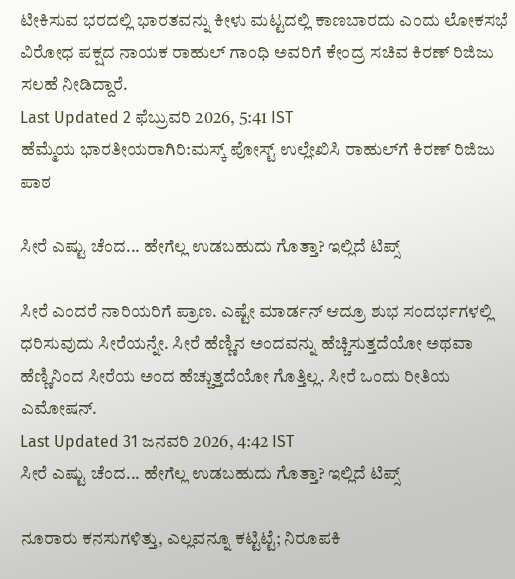ಟೀಕಿಸುವ ಭರದಲ್ಲಿ ಭಾರತವನ್ನು ಕೀಳು ಮಟ್ಟದಲ್ಲಿ ಕಾಣಬಾರದು ಎಂದು ಲೋಕಸಭೆ ವಿರೋಧ ಪಕ್ಷದ ನಾಯಕ ರಾಹುಲ್ ಗಾಂಧಿ ಅವರಿಗೆ ಕೇಂದ್ರ ಸಚಿವ ಕಿರಣ್ ರಿಜಿಜು ಸಲಹೆ ನೀಡಿದ್ದಾರೆ.
Last Updated 2 ಫೆಬ್ರುವರಿ 2026, 5:41 IST
ಹೆಮ್ಮೆಯ ಭಾರತೀಯರಾಗಿರಿ:ಮಸ್ಕ್ ಪೋಸ್ಟ್ ಉಲ್ಲೇಖಿಸಿ ರಾಹುಲ್‌ಗೆ ಕಿರಣ್ ರಿಜಿಜು ಪಾಠ

ಸೀರೆ ಎಷ್ಟು ಚೆಂದ... ಹೇಗೆಲ್ಲ ಉಡಬಹುದು ಗೊತ್ತಾ? ಇಲ್ಲಿದೆ ಟಿಪ್ಸ್‌

ಸೀರೆ ಎಂದರೆ ನಾರಿಯರಿಗೆ ಪ್ರಾಣ. ಎಷ್ಟೇ ಮಾರ್ಡನ್‌ ಆದ್ರೂ ಶುಭ ಸಂದರ್ಭಗಳಲ್ಲಿ ಧರಿಸುವುದು ಸೀರೆಯನ್ನೇ. ಸೀರೆ ಹೆಣ್ಣಿನ ಅಂದವನ್ನು ಹೆಚ್ಚಿಸುತ್ತದೆಯೋ ಅಥವಾ ಹೆಣ್ಣಿನಿಂದ ಸೀರೆಯ ಅಂದ ಹೆಚ್ಚುತ್ತದೆಯೋ ಗೊತ್ತಿಲ್ಲ. ಸೀರೆ ಒಂದು ರೀತಿಯ ಎಮೋಷನ್‌.
Last Updated 31 ಜನವರಿ 2026, 4:42 IST
ಸೀರೆ ಎಷ್ಟು ಚೆಂದ... ಹೇಗೆಲ್ಲ ಉಡಬಹುದು ಗೊತ್ತಾ? ಇಲ್ಲಿದೆ ಟಿಪ್ಸ್‌

ನೂರಾರು ಕನಸುಗಳಿತ್ತು‌, ಎಲ್ಲವನ್ನೂ ಕಟ್ಟಿಟ್ಟೆ; ನಿರೂಪಕಿ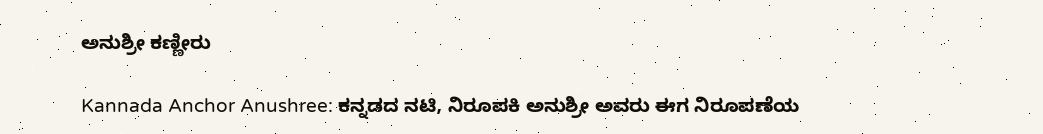ಅನುಶ್ರೀ ಕಣ್ಣೀರು

Kannada Anchor Anushree: ಕನ್ನಡದ ನಟಿ, ನಿರೂಪಕಿ ಅನುಶ್ರೀ ಅವರು ಈಗ ನಿರೂಪಣೆಯ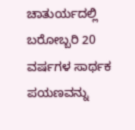ಚಾತುರ್ಯದಲ್ಲಿ ಬರೋಬ್ಬರಿ 20 ವರ್ಷಗಳ‌ ಸಾರ್ಥಕ ಪಯಣವನ್ನು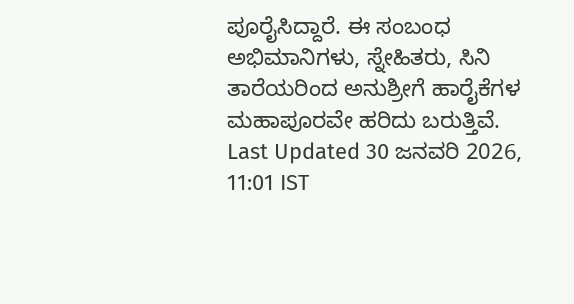ಪೂರೈಸಿದ್ದಾರೆ. ಈ ಸಂಬಂಧ ಅಭಿಮಾನಿಗಳು, ಸ್ನೇಹಿತರು, ಸಿನಿ ತಾರೆಯರಿಂದ ಅನುಶ್ರೀಗೆ ಹಾರೈಕೆಗಳ ಮಹಾಪೂರವೇ ಹರಿದು ಬರುತ್ತಿವೆ.
Last Updated 30 ಜನವರಿ 2026, 11:01 IST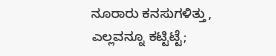ನೂರಾರು ಕನಸುಗಳಿತ್ತು‌, ಎಲ್ಲವನ್ನೂ ಕಟ್ಟಿಟ್ಟೆ;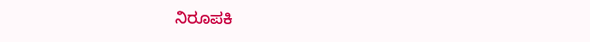ನಿರೂಪಕಿ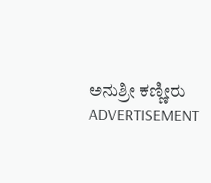ಅನುಶ್ರೀ ಕಣ್ಣೀರು
ADVERTISEMENT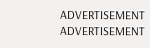ADVERTISEMENT
ADVERTISEMENT